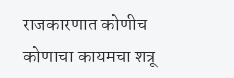राजकारणात कोणीच कोणाचा कायमचा शत्रू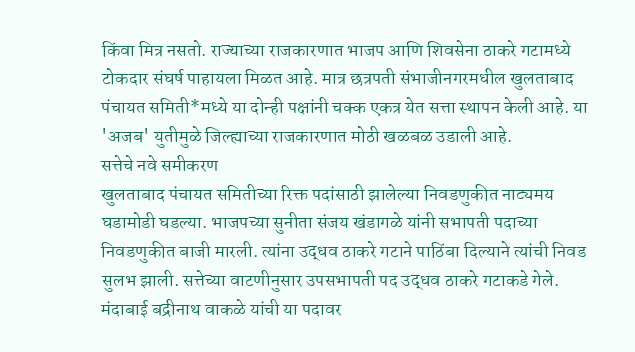किंवा मित्र नसतो. राज्याच्या राजकारणात भाजप आणि शिवसेना ठाकरे गटामध्ये टोकदार संघर्ष पाहायला मिळत आहे. मात्र छत्रपती संभाजीनगरमधील खुलताबाद पंचायत समिती*मध्ये या दोन्ही पक्षांनी चक्क एकत्र येत सत्ता स्थापन केली आहे. या 'अजब' युतीमुळे जिल्ह्याच्या राजकारणात मोठी खळबळ उडाली आहे.
सत्तेचे नवे समीकरण
खुलताबाद पंचायत समितीच्या रिक्त पदांसाठी झालेल्या निवडणुकीत नाट्यमय घडामोडी घडल्या. भाजपच्या सुनीता संजय खंडागळे यांनी सभापती पदाच्या निवडणुकीत बाजी मारली. त्यांना उद्धव ठाकरे गटाने पाठिंबा दिल्याने त्यांची निवड सुलभ झाली. सत्तेच्या वाटणीनुसार उपसभापती पद उद्धव ठाकरे गटाकडे गेले. मंदाबाई बद्रीनाथ वाकळे यांची या पदावर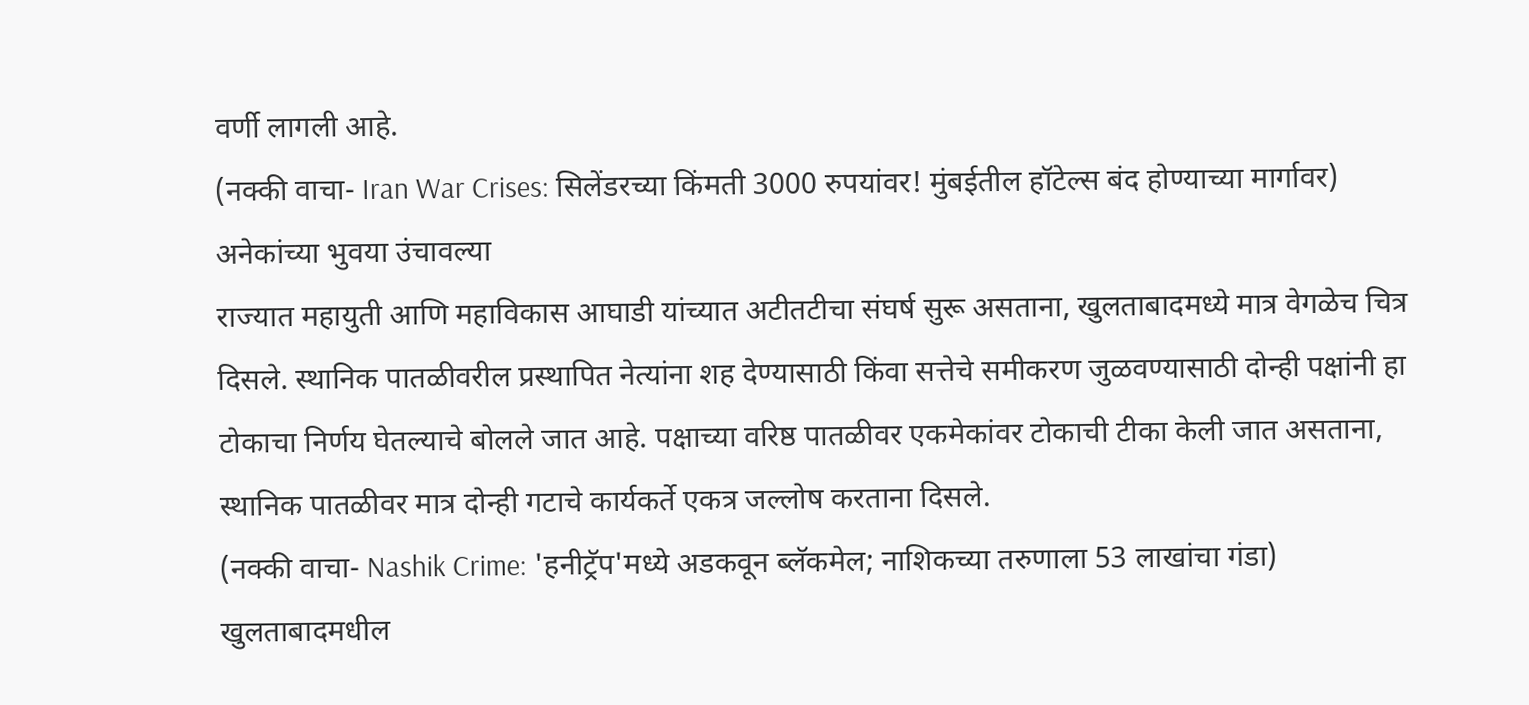वर्णी लागली आहे.
(नक्की वाचा- Iran War Crises: सिलेंडरच्या किंमती 3000 रुपयांवर! मुंबईतील हॉटेल्स बंद होण्याच्या मार्गावर)
अनेकांच्या भुवया उंचावल्या
राज्यात महायुती आणि महाविकास आघाडी यांच्यात अटीतटीचा संघर्ष सुरू असताना, खुलताबादमध्ये मात्र वेगळेच चित्र दिसले. स्थानिक पातळीवरील प्रस्थापित नेत्यांना शह देण्यासाठी किंवा सत्तेचे समीकरण जुळवण्यासाठी दोन्ही पक्षांनी हा टोकाचा निर्णय घेतल्याचे बोलले जात आहे. पक्षाच्या वरिष्ठ पातळीवर एकमेकांवर टोकाची टीका केली जात असताना, स्थानिक पातळीवर मात्र दोन्ही गटाचे कार्यकर्ते एकत्र जल्लोष करताना दिसले.
(नक्की वाचा- Nashik Crime: 'हनीट्रॅप'मध्ये अडकवून ब्लॅकमेल; नाशिकच्या तरुणाला 53 लाखांचा गंडा)
खुलताबादमधील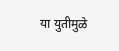या युतीमुळे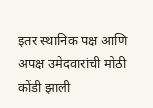इतर स्थानिक पक्ष आणि अपक्ष उमेदवारांची मोठी कोंडी झाली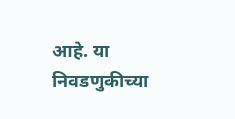आहे. या निवडणुकीच्या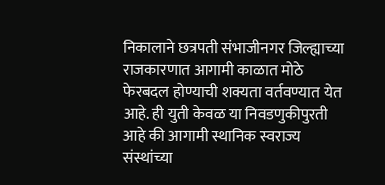निकालाने छत्रपती संभाजीनगर जिल्ह्याच्या राजकारणात आगामी काळात मोठे फेरबदल होण्याची शक्यता वर्तवण्यात येत आहे. ही युती केवळ या निवडणुकीपुरती आहे की आगामी स्थानिक स्वराज्य संस्थांच्या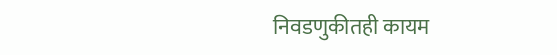निवडणुकीतही कायम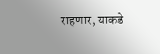राहणार, याकडे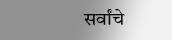सर्वांचे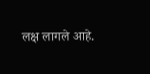लक्ष लागले आहे.